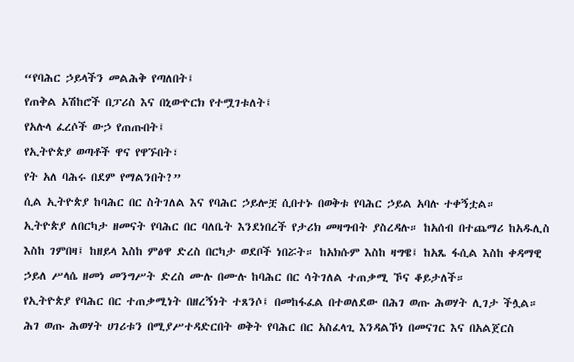“የባሕር ኃይላችን መልሕቅ የጣለበት፤
የጠቅል አሽከሮች በፓሪስ እና በኒውዮርክ የተሟገቱለት፤
የአሉላ ፈረሶች ውኃ የጠጡበት፤
የኢትዮጵያ ወጣቶች ዋና የዋኙበት፣
የት አለ ባሕሩ በደም የማልንበት?”
ሲል ኢትዮጵያ ከባሕር በር ስትገለል እና የባሕር ኃይሎቿ ሲበተኑ በወቅቱ የባሕር ኃይል አባሉ ተቀኝቷል።
ኢትዮጵያ ለበርካታ ዘመናት የባሕር በር ባለቤት እንደነበረች የታሪክ መዛግብት ያስረዳሉ። ከአሰብ በተጨማሪ ከአዱሊስ እስከ ገምበዛ፤ ከዘይላ እስከ ምፅዋ ድረስ በርካታ ወደቦች ነበሯት። ከአክሱም እስከ ዛግዌ፤ ከአጼ ፋሲል እስከ ቀዳማዊ ኃይለ ሥላሴ ዘመነ መንግሥት ድረስ ሙሉ በሙሉ ከባሕር በር ሳትገለል ተጠቃሚ ኾና ቆይታለች።
የኢትዮጵያ የባሕር በር ተጠቃሚነት በዘረኝነት ተጸንሶ፤ በመከፋፈል በተወለደው በሕገ ወጡ ሕወሃት ሊገታ ችሏል። ሕገ ወጡ ሕወሃት ሀገሪቱን በሚያሥተዳድርበት ወቅት የባሕር በር አስፈላጊ እንዳልኾነ በመናገር እና በአልጀርስ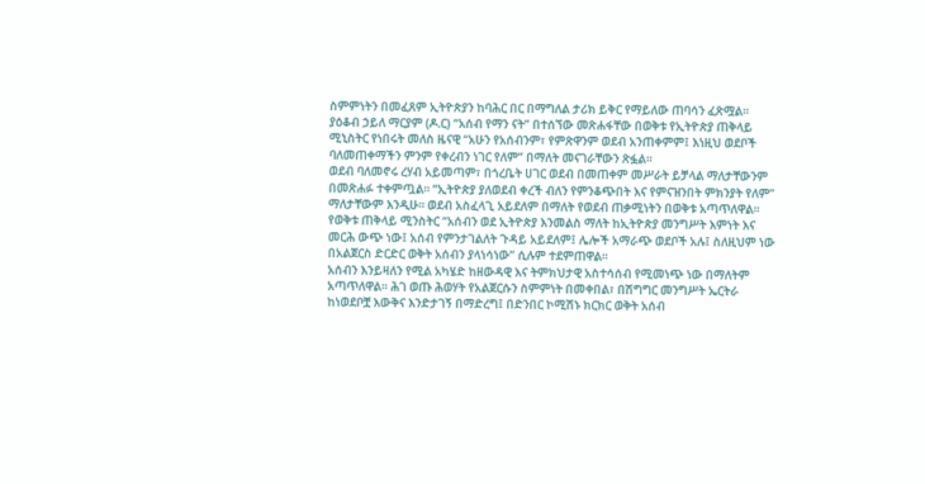ስምምነትን በመፈጸም ኢትዮጵያን ከባሕር በር በማግለል ታሪክ ይቅር የማይለው ጠባሳን ፈጽሟል።
ያዕቆብ ኃይለ ማርያም (ዶ.ር) “አሰብ የማን ናት” በተሰኘው መጽሐፋቸው በወቅቱ የኢትዮጵያ ጠቅላይ ሚኒስትር የነበሩት መለስ ዜናዊ “አሁን የአሰብንም፣ የምጽዋንም ወደብ አንጠቀምም፤ እነዚህ ወደቦች ባለመጠቀማችን ምንም የቀረብን ነገር የለም” በማለት መናገራቸውን ጽፏል።
ወደብ ባለመኖሩ ረሃብ አይመጣም፣ በጎረቤት ሀገር ወደብ በመጠቀም መሥራት ይቻላል ማለታቸውንም በመጽሐፉ ተቀምጧል። “ኢትዮጵያ ያለወደብ ቀረች ብለን የምንቆጭበት እና የምናዝንበት ምክንያት የለም” ማለታቸውም እንዲሁ። ወደብ አስፈላጊ አይደለም በማለት የወደብ ጠቃሚነትን በወቅቱ አጣጥለዋል።
የወቅቱ ጠቅላይ ሚንስትር “አሰብን ወደ ኢትዮጵያ እንመልስ ማለት ከኢትዮጵያ መንግሥት እምነት እና መርሕ ውጭ ነው፤ አሰብ የምንታገልለት ጉዳይ አይደለም፤ ሌሎች አማራጭ ወደቦች አሉ፤ ስለዚህም ነው በአልጀርስ ድርድር ወቅት አሰብን ያላነሳነው” ሲሉም ተደምጠዋል።
አሰብን እንይዛለን የሚል አካሄድ ከዘውዳዊ እና ትምክህታዊ አስተሳሰብ የሚመነጭ ነው በማለትም አጣጥለዋል። ሕገ ወጡ ሕወሃት የአልጀርሱን ስምምነት በመቀበል፣ በሽግግር መንግሥት ኤርትራ ከነወደቦቿ እውቅና እንድታገኝ በማድረግ፤ በድንበር ኮሚሽኑ ክርክር ወቅት አሰብ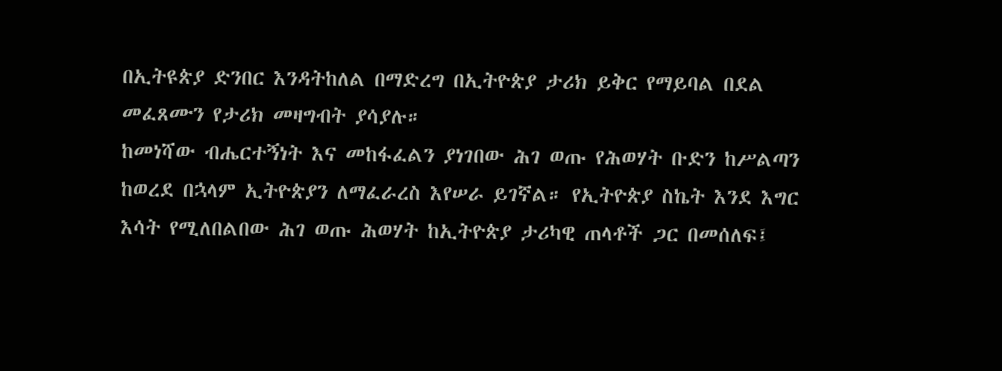በኢትዩጵያ ድንበር እንዳትከለል በማድረግ በኢትዮጵያ ታሪክ ይቅር የማይባል በደል መፈጸሙን የታሪክ መዛግብት ያሳያሉ።
ከመነሻው ብሔርተኝነት እና መከፋፈልን ያነገበው ሕገ ወጡ የሕወሃት ቡድን ከሥልጣን ከወረደ በኋላም ኢትዮጵያን ለማፈራረስ እየሠራ ይገኛል። የኢትዮጵያ ስኬት እንደ እግር እሳት የሚለበልበው ሕገ ወጡ ሕወሃት ከኢትዮጵያ ታሪካዊ ጠላቶች ጋር በመሰለፍ፤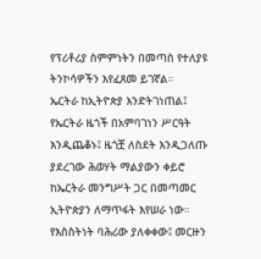የፕሪቶሪያ ስምምነትን በመጣስ የተለያዩ ትንኮሳዎችን እየፈጸመ ይገኛል።
ኤርትራ ከኢትዮጵያ እንድትገነጠል፤ የኤርትራ ዜጎች በአምባገነን ሥርዓት እንዲጨቆኑ፤ ዜጎቿ ለስደት እንዲጋለጡ ያደረገው ሕወሃት ማልያውን ቀይሮ ከኤርትራ መንግሥት ጋር በመጣመር ኢትዮጵያን ለማጥፋት እየሠራ ነው።
የእስስትነት ባሕሪው ያለቀቀው፤ መርዙን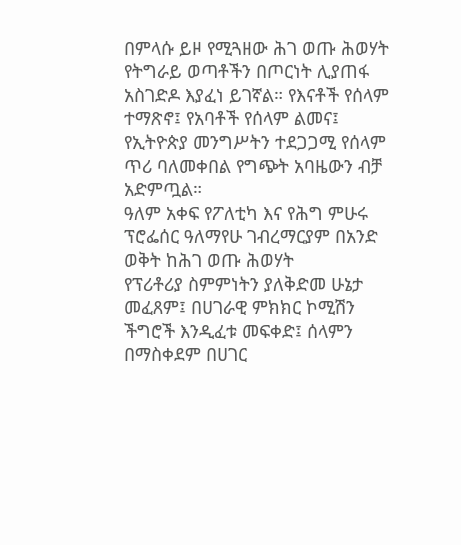በምላሱ ይዞ የሚጓዘው ሕገ ወጡ ሕወሃት የትግራይ ወጣቶችን በጦርነት ሊያጠፋ አስገድዶ እያፈነ ይገኛል። የእናቶች የሰላም ተማጽኖ፤ የአባቶች የሰላም ልመና፤ የኢትዮጵያ መንግሥትን ተደጋጋሚ የሰላም ጥሪ ባለመቀበል የግጭት አባዜውን ብቻ አድምጧል።
ዓለም አቀፍ የፖለቲካ እና የሕግ ምሁሩ ፕሮፌሰር ዓለማየሁ ገብረማርያም በአንድ ወቅት ከሕገ ወጡ ሕወሃት
የፕሪቶሪያ ስምምነትን ያለቅድመ ሁኔታ መፈጸም፤ በሀገራዊ ምክክር ኮሚሽን ችግሮች እንዲፈቱ መፍቀድ፤ ሰላምን በማስቀደም በሀገር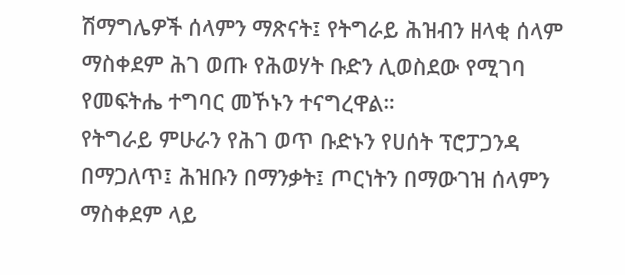ሽማግሌዎች ሰላምን ማጽናት፤ የትግራይ ሕዝብን ዘላቂ ሰላም ማስቀደም ሕገ ወጡ የሕወሃት ቡድን ሊወስደው የሚገባ የመፍትሔ ተግባር መኾኑን ተናግረዋል።
የትግራይ ምሁራን የሕገ ወጥ ቡድኑን የሀሰት ፕሮፓጋንዳ በማጋለጥ፤ ሕዝቡን በማንቃት፤ ጦርነትን በማውገዝ ሰላምን ማስቀደም ላይ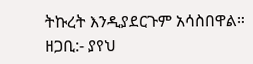ትኩረት እንዲያደርጉም አሳስበዋል።
ዘጋቢ:- ያየህ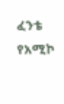ፈንቴ
የአሚኮ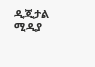ዲጂታል ሚዲያ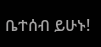ቤተሰብ ይሁኑ!